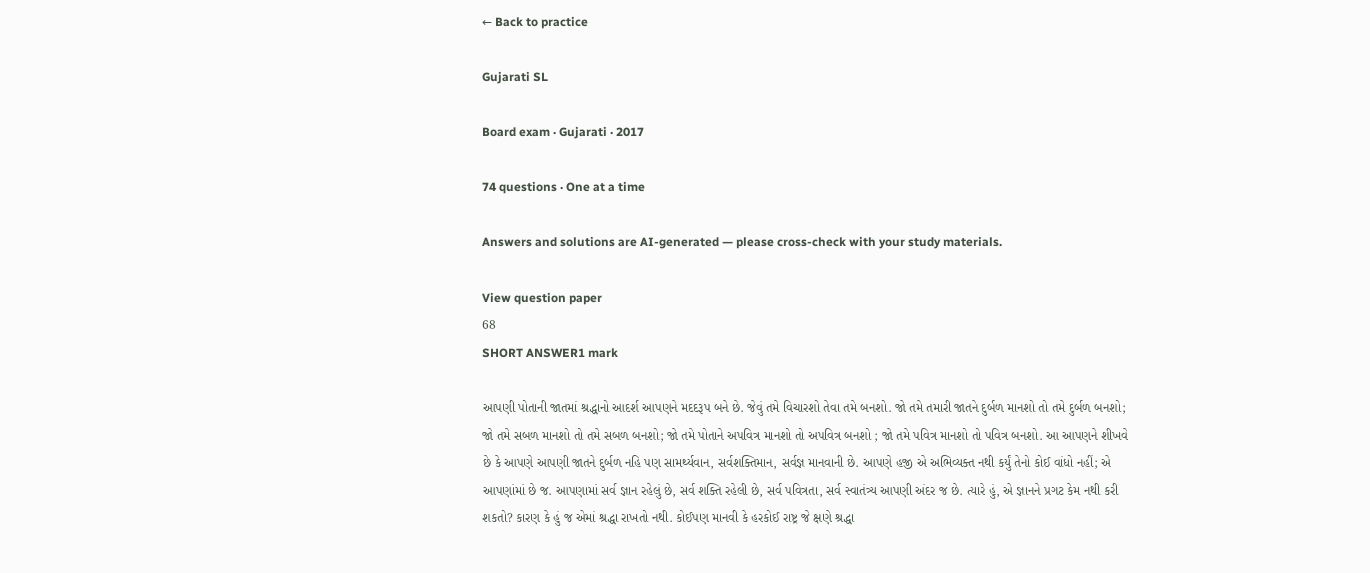← Back to practice

Gujarati SL

Board exam · Gujarati · 2017

74 questions · One at a time

Answers and solutions are AI-generated — please cross-check with your study materials.

View question paper
68
SHORT ANSWER1 mark

આપણી પોતાની જાતમાં શ્રદ્ધાનો આદર્શ આપણને મદદરૂપ બને છે. જેવું તમે વિચારશો તેવા તમે બનશો. જો તમે તમારી જાતને દુર્બળ માનશો તો તમે દુર્બળ બનશો; જો તમે સબળ માનશો તો તમે સબળ બનશો; જો તમે પોતાને અપવિત્ર માનશો તો અપવિત્ર બનશો ; જો તમે પવિત્ર માનશો તો પવિત્ર બનશો. આ આપણને શીખવે છે કે આપણે આપણી જાતને દુર્બળ નહિ પણ સામર્થ્યવાન, સર્વશક્તિમાન, સર્વજ્ઞ માનવાની છે. આપણે હજી એ અભિવ્યક્ત નથી કર્યું તેનો કોઈ વાંધો નહીં; એ આપણાંમાં છે જ. આપણામાં સર્વ જ્ઞાન રહેલું છે, સર્વ શક્તિ રહેલી છે, સર્વ પવિત્રતા, સર્વ સ્વાતંત્ર્ય આપણી અંદર જ છે. ત્યારે હું, એ જ્ઞાનને પ્રગટ કેમ નથી કરી શકતો? કારણ કે હું જ એમાં શ્રદ્ધા રાખતો નથી. કોઈપણ માનવી કે હરકોઈ રાષ્ટ્ર જે ક્ષણે શ્રદ્ધા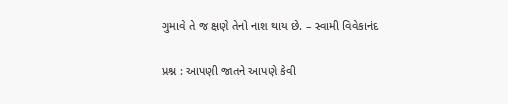ગુમાવે તે જ ક્ષણે તેનો નાશ થાય છે. – સ્વામી વિવેકાનંદ

પ્રશ્ન : આપણી જાતને આપણે કેવી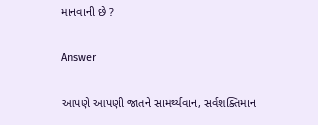માનવાની છે ?

Answer

આપણે આપણી જાતને સામર્થ્યવાન, સર્વશક્તિમાન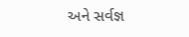અને સર્વજ્ઞ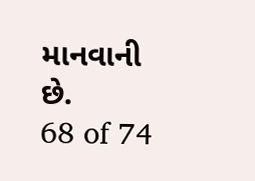માનવાની છે.
68 of 74